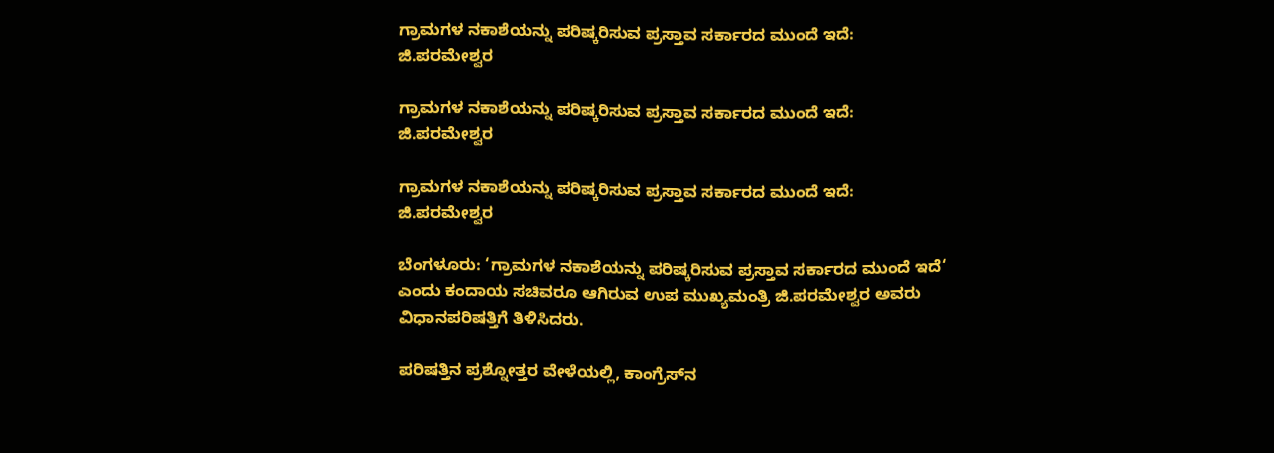ಗ್ರಾಮಗಳ ನಕಾಶೆಯನ್ನು ಪರಿಷ್ಕರಿಸುವ ಪ್ರಸ್ತಾವ ಸರ್ಕಾರದ ಮುಂದೆ ಇದೆ: ಜಿ.ಪರಮೇಶ್ವರ

ಗ್ರಾಮಗಳ ನಕಾಶೆಯನ್ನು ಪರಿಷ್ಕರಿಸುವ ಪ್ರಸ್ತಾವ ಸರ್ಕಾರದ ಮುಂದೆ ಇದೆ: ಜಿ.ಪರಮೇಶ್ವರ

ಗ್ರಾಮಗಳ ನಕಾಶೆಯನ್ನು ಪರಿಷ್ಕರಿಸುವ ಪ್ರಸ್ತಾವ ಸರ್ಕಾರದ ಮುಂದೆ ಇದೆ: ಜಿ.ಪರಮೇಶ್ವರ

ಬೆಂಗಳೂರು: ‘ಗ್ರಾಮಗಳ ನಕಾಶೆಯನ್ನು ಪರಿಷ್ಕರಿಸುವ ಪ್ರಸ್ತಾವ ಸರ್ಕಾರದ ಮುಂದೆ ಇದೆ‘ ಎಂದು ಕಂದಾಯ ಸಚಿವರೂ ಆಗಿರುವ ಉಪ ಮುಖ್ಯಮಂತ್ರಿ ಜಿ.ಪರಮೇಶ್ವರ ಅವರು ವಿಧಾನಪರಿಷತ್ತಿಗೆ ತಿಳಿಸಿದರು.

ಪರಿಷತ್ತಿನ ಪ್ರಶ್ನೋತ್ತರ ವೇಳೆಯಲ್ಲಿ, ಕಾಂಗ್ರೆಸ್‌ನ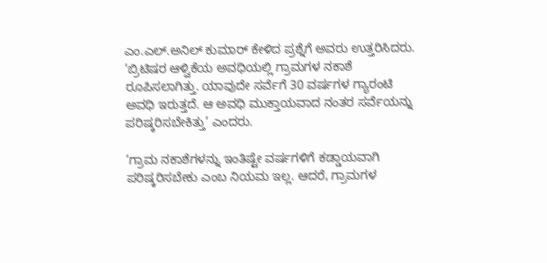ಎಂ.ಎಲ್‌.ಅನಿಲ್‌ ಕುಮಾರ್‌ ಕೇಳಿದ ಪ್ರಶ್ನೆಗೆ ಅವರು ಉತ್ತರಿಸಿದರು. ‘ಬ್ರಿಟಿಷರ ಆಳ್ವಿಕೆಯ ಅವಧಿಯಲ್ಲಿ ಗ್ರಾಮಗಳ ನಕಾಶೆ ರೂಪಿಸಲಾಗಿತ್ತು. ಯಾವುದೇ ಸರ್ವೆಗೆ 30 ವರ್ಷಗಳ ಗ್ಯಾರಂಟಿ ಅವಧಿ ಇರುತ್ತದೆ. ಆ ಅವಧಿ ಮುಕ್ತಾಯವಾದ ನಂತರ ಸರ್ವೆಯನ್ನು ಪರಿಷ್ಕರಿಸಬೇಕಿತ್ತು’ ಎಂದರು.

‘ಗ್ರಾಮ ನಕಾಶೆಗಳನ್ನು ಇಂತಿಷ್ಟೇ ವರ್ಷಗಳಿಗೆ ಕಡ್ಡಾಯವಾಗಿ ಪರಿಷ್ಕರಿಸಬೇಕು ಎಂಬ ನಿಯಮ ಇಲ್ಲ. ಆದರೆ, ಗ್ರಾಮಗಳ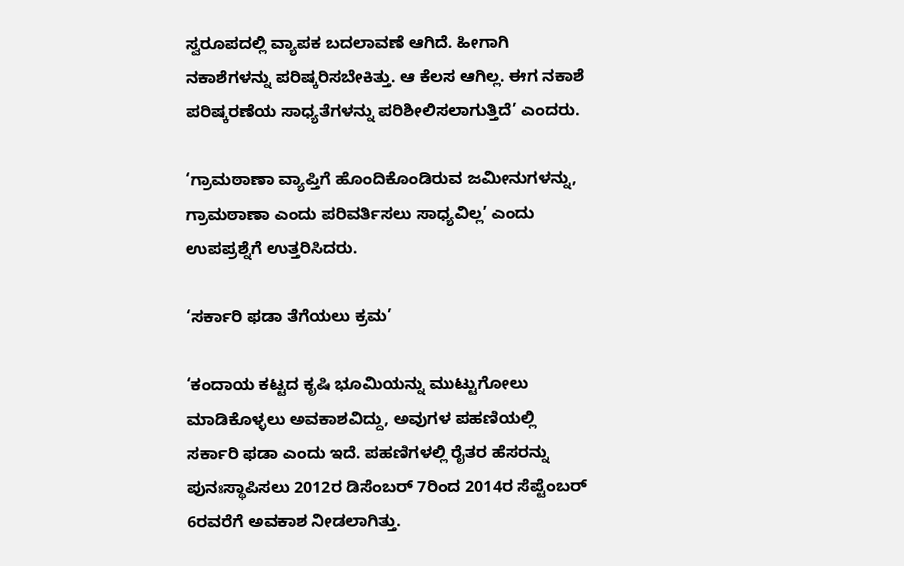ಸ್ವರೂಪದಲ್ಲಿ ವ್ಯಾಪಕ ಬದಲಾವಣೆ ಆಗಿದೆ. ಹೀಗಾಗಿ ನಕಾಶೆಗಳನ್ನು ಪರಿಷ್ಕರಿಸಬೇಕಿತ್ತು. ಆ ಕೆಲಸ ಆಗಿಲ್ಲ. ಈಗ ನಕಾಶೆ ಪರಿಷ್ಕರಣೆಯ ಸಾಧ್ಯತೆಗಳನ್ನು ಪರಿಶೀಲಿಸಲಾಗುತ್ತಿದೆ’ ಎಂದರು.

‘ಗ್ರಾಮಠಾಣಾ ವ್ಯಾಪ್ತಿಗೆ ಹೊಂದಿಕೊಂಡಿರುವ ಜಮೀನುಗಳನ್ನು, ಗ್ರಾಮಠಾಣಾ ಎಂದು ಪರಿವರ್ತಿಸಲು ಸಾಧ್ಯವಿಲ್ಲ’ ಎಂದು ಉಪಪ್ರಶ್ನೆಗೆ ಉತ್ತರಿಸಿದರು.

‘ಸರ್ಕಾರಿ ಫಡಾ ತೆಗೆಯಲು ಕ್ರಮ’

‘ಕಂದಾಯ ಕಟ್ಟದ ಕೃಷಿ ಭೂಮಿಯನ್ನು ಮುಟ್ಟುಗೋಲು ಮಾಡಿಕೊಳ್ಳಲು ಅವಕಾಶವಿದ್ದು, ಅವುಗಳ ಪಹಣಿಯಲ್ಲಿ ಸರ್ಕಾರಿ ಫಡಾ ಎಂದು ಇದೆ. ಪಹಣಿಗಳಲ್ಲಿ ರೈತರ ಹೆಸರನ್ನು ಪುನಃಸ್ಥಾಪಿಸಲು 2012ರ ಡಿಸೆಂಬರ್‌ 7ರಿಂದ 2014ರ ಸೆಪ್ಟೆಂಬರ್‌ 6ರವರೆಗೆ ಅವಕಾಶ ನೀಡಲಾಗಿತ್ತು.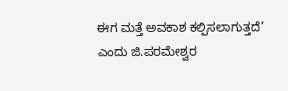ಈಗ ಮತ್ತೆ ಅವಕಾಶ ಕಲ್ಪಿಸಲಾಗುತ್ತದೆ’ ಎಂದು ಜಿ.ಪರಮೇಶ್ವರ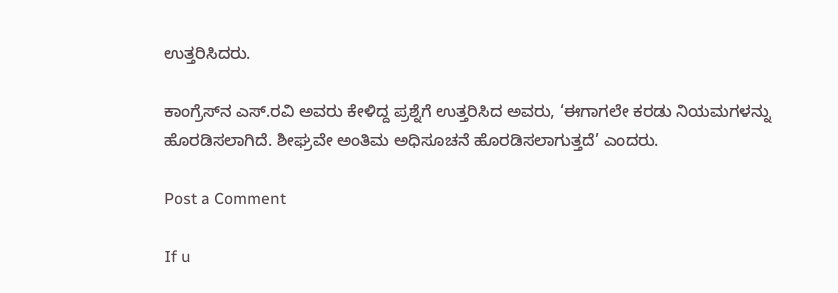ಉತ್ತರಿಸಿದರು.

ಕಾಂಗ್ರೆಸ್‌ನ ಎಸ್‌.ರವಿ ಅವರು ಕೇಳಿದ್ದ ಪ್ರಶ್ನೆಗೆ ಉತ್ತರಿಸಿದ ಅವರು, ‘ಈಗಾಗಲೇ ಕರಡು ನಿಯಮಗಳನ್ನು ಹೊರಡಿಸಲಾಗಿದೆ. ಶೀಘ್ರವೇ ಅಂತಿಮ ಅಧಿಸೂಚನೆ ಹೊರಡಿಸಲಾಗುತ್ತದೆ’ ಎಂದರು.

Post a Comment

If u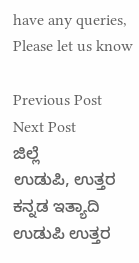have any queries, Please let us know

Previous Post Next Post
ಜಿಲ್ಲೆ
ಉಡುಪಿ, ಉತ್ತರ ಕನ್ನಡ ಇತ್ಯಾದಿ
ಉಡುಪಿ ಉತ್ತರ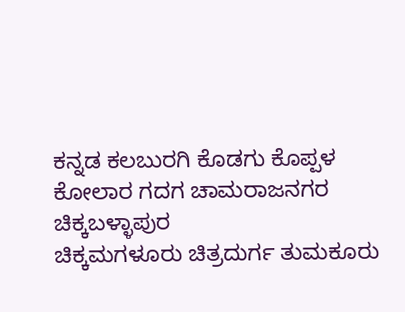ಕನ್ನಡ ಕಲಬುರಗಿ ಕೊಡಗು ಕೊಪ್ಪಳ ಕೋಲಾರ ಗದಗ ಚಾಮರಾಜನಗರ ಚಿಕ್ಕಬಳ್ಳಾಪುರ
ಚಿಕ್ಕಮಗಳೂರು ಚಿತ್ರದುರ್ಗ ತುಮಕೂರು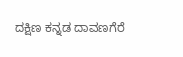ದಕ್ಷಿಣ ಕನ್ನಡ ದಾವಣಗೆರೆ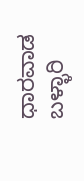ಧಾರವಾಡ ಬಳ್ಳಾರಿ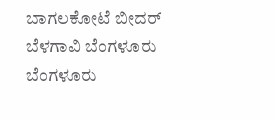ಬಾಗಲಕೋಟೆ ಬೀದರ್
ಬೆಳಗಾವಿ ಬೆಂಗಳೂರು ಬೆಂಗಳೂರು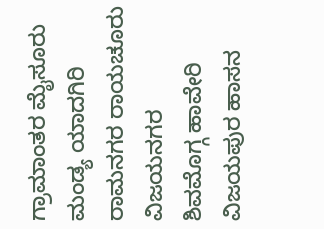ಗ್ರಾಮಾಂತರ ಮೈಸೂರು ಮಂಡ್ಯ ಯಾದಗಿರಿ ರಾಮನಗರ ರಾಯಚೂರು ವಿಜಯನಗರ
ಶಿವಮೊಗ್ಗ ಹಾವೇರಿ ವಿಜಯಪುರ ಹಾಸನ